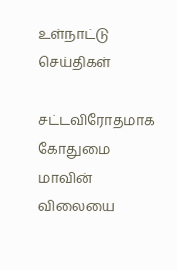உள்நாட்டு செய்திகள்

சட்டவிரோதமாக கோதுமை மாவின் விலையை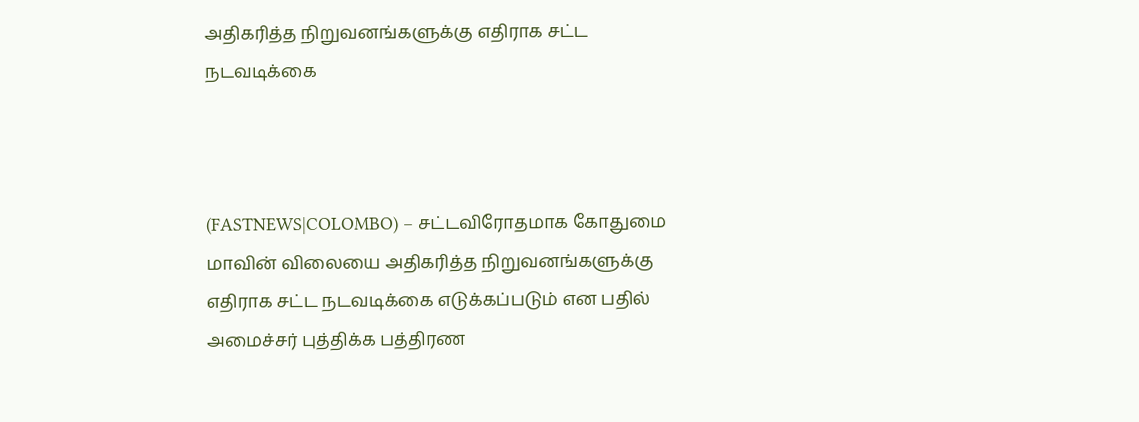அதிகரித்த நிறுவனங்களுக்கு எதிராக சட்ட நடவடிக்கை



(FASTNEWS|COLOMBO) – சட்டவிரோதமாக கோதுமை மாவின் விலையை அதிகரித்த நிறுவனங்களுக்கு எதிராக சட்ட நடவடிக்கை எடுக்கப்படும் என பதில் அமைச்சர் புத்திக்க பத்திரண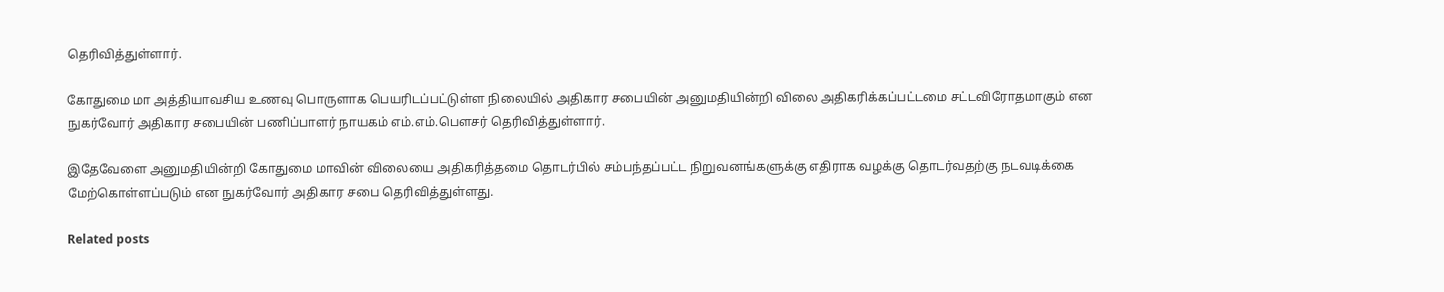தெரிவித்துள்ளார்.

கோதுமை மா அத்தியாவசிய உணவு பொருளாக பெயரிடப்பட்டுள்ள நிலையில் அதிகார சபையின் அனுமதியின்றி விலை அதிகரிக்கப்பட்டமை சட்டவிரோதமாகும் என நுகர்வோர் அதிகார சபையின் பணிப்பாளர் நாயகம் எம்.எம்.பௌசர் தெரிவித்துள்ளார்.

இதேவேளை அனுமதியின்றி கோதுமை மாவின் விலையை அதிகரித்தமை தொடர்பில் சம்பந்தப்பட்ட நிறுவனங்களுக்கு எதிராக வழக்கு தொடர்வதற்கு நடவடிக்கை மேற்கொள்ளப்படும் என நுகர்வோர் அதிகார சபை தெரிவித்துள்ளது.

Related posts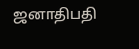ஜனாதிபதி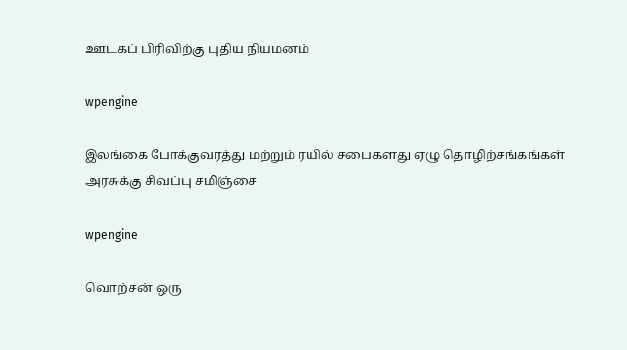ஊடகப் பிரிவிற்கு புதிய நியமனம்

wpengine

இலங்கை போக்குவரத்து மற்றும் ரயில் சபைகளது ஏழு தொழிற்சங்கங்கள் அரசுக்கு சிவப்பு சமிஞ்சை

wpengine

வொற்சன் ஒரு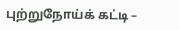புற்றுநோய்க் கட்டி –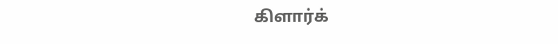கிளார்க்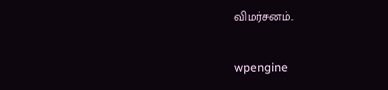விமர்சனம்..

wpengine